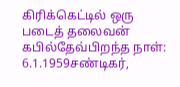கிரிக்கெட்டில் ஒரு படைத் தலைவன்
கபில்தேவ்பிறந்த நாள்: 6.1.1959சண்டிகர்,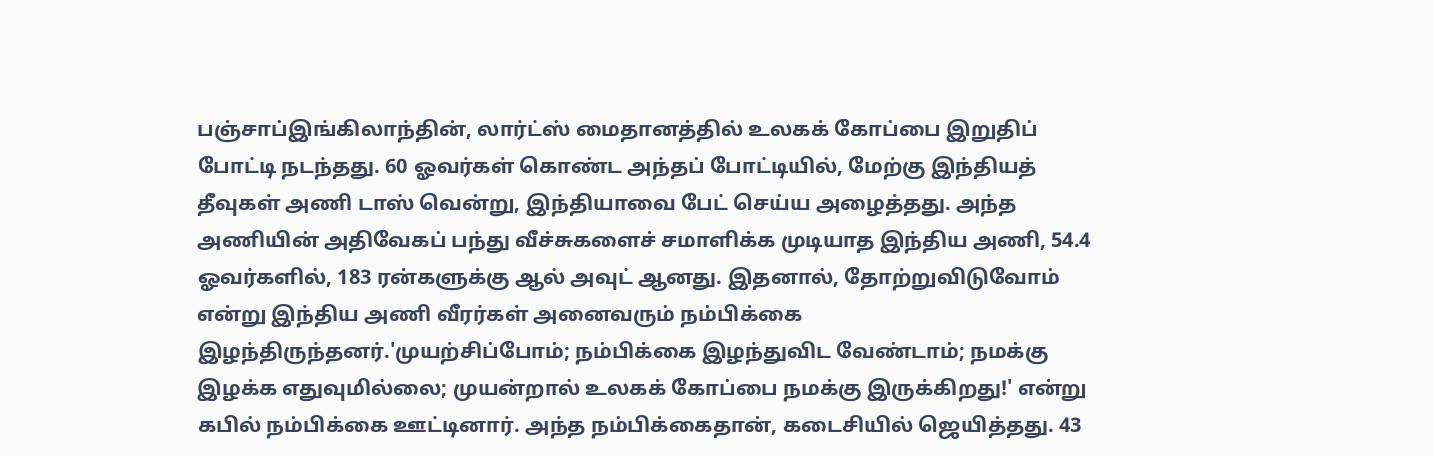பஞ்சாப்இங்கிலாந்தின், லார்ட்ஸ் மைதானத்தில் உலகக் கோப்பை இறுதிப் போட்டி நடந்தது. 60 ஓவர்கள் கொண்ட அந்தப் போட்டியில், மேற்கு இந்தியத் தீவுகள் அணி டாஸ் வென்று, இந்தியாவை பேட் செய்ய அழைத்தது. அந்த அணியின் அதிவேகப் பந்து வீச்சுகளைச் சமாளிக்க முடியாத இந்திய அணி, 54.4 ஓவர்களில், 183 ரன்களுக்கு ஆல் அவுட் ஆனது. இதனால், தோற்றுவிடுவோம் என்று இந்திய அணி வீரர்கள் அனைவரும் நம்பிக்கை இழந்திருந்தனர்.'முயற்சிப்போம்; நம்பிக்கை இழந்துவிட வேண்டாம்; நமக்கு இழக்க எதுவுமில்லை; முயன்றால் உலகக் கோப்பை நமக்கு இருக்கிறது!' என்று கபில் நம்பிக்கை ஊட்டினார். அந்த நம்பிக்கைதான், கடைசியில் ஜெயித்தது. 43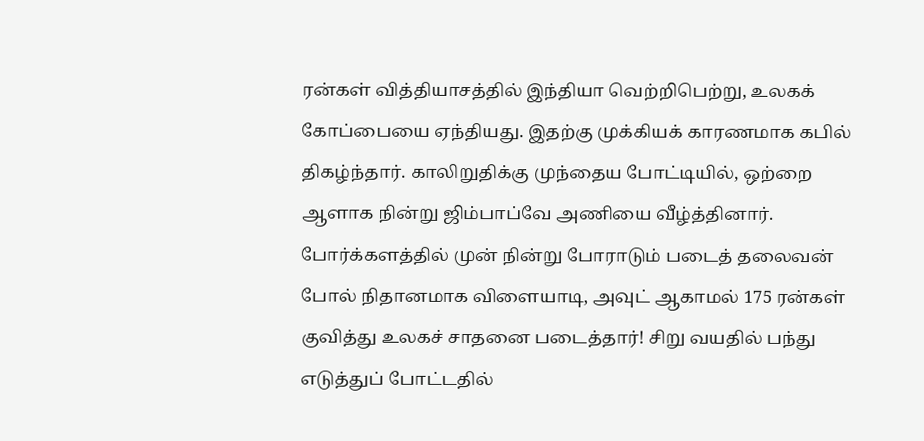ரன்கள் வித்தியாசத்தில் இந்தியா வெற்றிபெற்று, உலகக் கோப்பையை ஏந்தியது. இதற்கு முக்கியக் காரணமாக கபில் திகழ்ந்தார். காலிறுதிக்கு முந்தைய போட்டியில், ஒற்றை ஆளாக நின்று ஜிம்பாப்வே அணியை வீழ்த்தினார். போர்க்களத்தில் முன் நின்று போராடும் படைத் தலைவன் போல் நிதானமாக விளையாடி, அவுட் ஆகாமல் 175 ரன்கள் குவித்து உலகச் சாதனை படைத்தார்! சிறு வயதில் பந்து எடுத்துப் போட்டதில்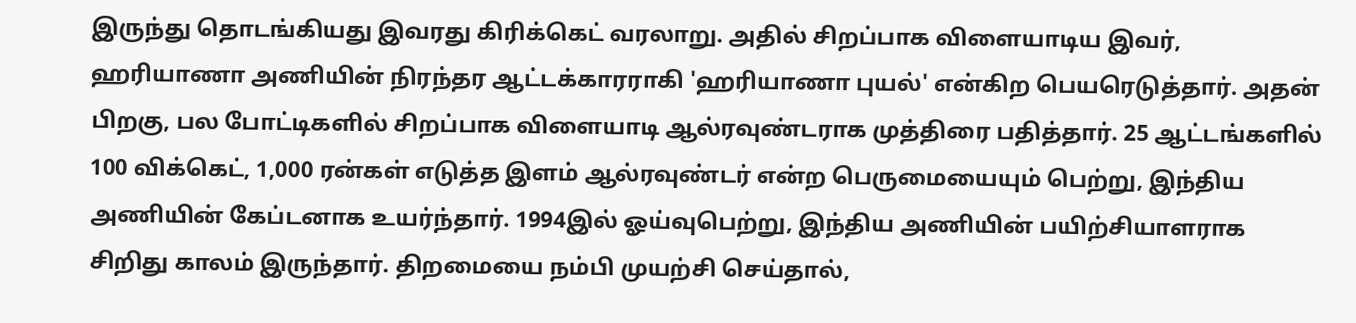இருந்து தொடங்கியது இவரது கிரிக்கெட் வரலாறு. அதில் சிறப்பாக விளையாடிய இவர், ஹரியாணா அணியின் நிரந்தர ஆட்டக்காரராகி 'ஹரியாணா புயல்' என்கிற பெயரெடுத்தார். அதன் பிறகு, பல போட்டிகளில் சிறப்பாக விளையாடி ஆல்ரவுண்டராக முத்திரை பதித்தார். 25 ஆட்டங்களில் 100 விக்கெட், 1,000 ரன்கள் எடுத்த இளம் ஆல்ரவுண்டர் என்ற பெருமையையும் பெற்று, இந்திய அணியின் கேப்டனாக உயர்ந்தார். 1994இல் ஓய்வுபெற்று, இந்திய அணியின் பயிற்சியாளராக சிறிது காலம் இருந்தார். திறமையை நம்பி முயற்சி செய்தால்,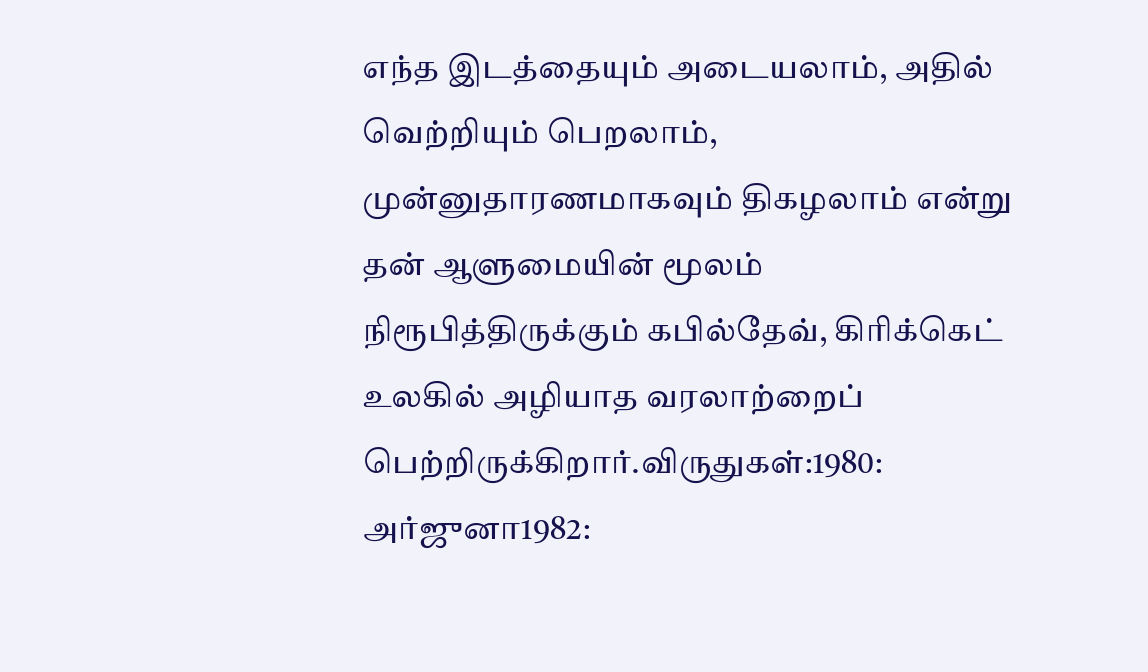எந்த இடத்தையும் அடையலாம், அதில் வெற்றியும் பெறலாம், முன்னுதாரணமாகவும் திகழலாம் என்று தன் ஆளுமையின் மூலம் நிரூபித்திருக்கும் கபில்தேவ், கிரிக்கெட் உலகில் அழியாத வரலாற்றைப் பெற்றிருக்கிறார்.விருதுகள்:1980: அர்ஜுனா1982: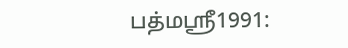பத்மஸ்ரீ1991: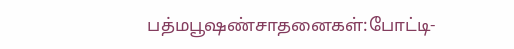பத்மபூஷண்சாதனைகள்:போட்டி-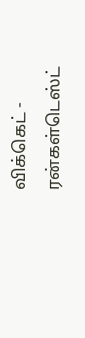விக்கெட் - ரன்கள்டெஸ்ட்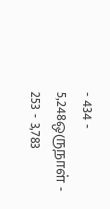- 434 - 5,248ஒருநாள் - 253 - 3,783